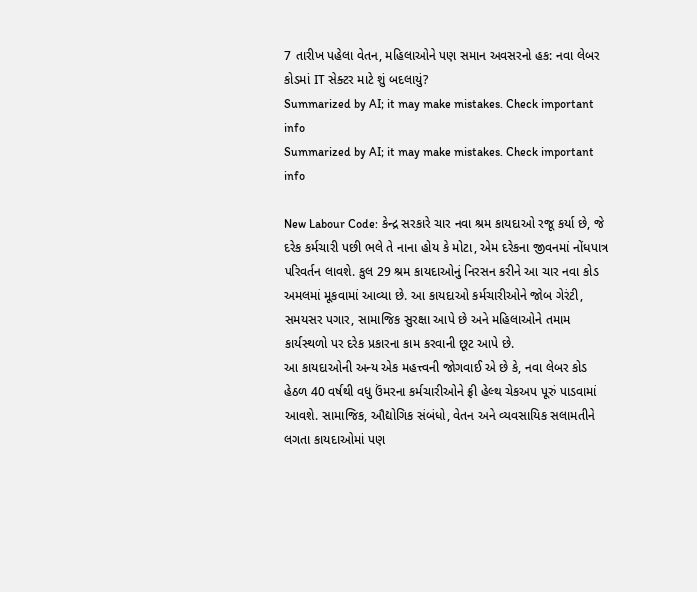7 તારીખ પહેલા વેતન, મહિલાઓને પણ સમાન અવસરનો હક: નવા લેબર કોડમાં IT સેક્ટર માટે શું બદલાયું?
Summarized by AI; it may make mistakes. Check important info
Summarized by AI; it may make mistakes. Check important info

New Labour Code: કેન્દ્ર સરકારે ચાર નવા શ્રમ કાયદાઓ રજૂ કર્યા છે, જે દરેક કર્મચારી પછી ભલે તે નાના હોય કે મોટા, એમ દરેકના જીવનમાં નોંધપાત્ર પરિવર્તન લાવશે. કુલ 29 શ્રમ કાયદાઓનું નિરસન કરીને આ ચાર નવા કોડ અમલમાં મૂકવામાં આવ્યા છે. આ કાયદાઓ કર્મચારીઓને જોબ ગેરંટી, સમયસર પગાર, સામાજિક સુરક્ષા આપે છે અને મહિલાઓને તમામ કાર્યસ્થળો પર દરેક પ્રકારના કામ કરવાની છૂટ આપે છે.
આ કાયદાઓની અન્ય એક મહત્ત્વની જોગવાઈ એ છે કે, નવા લેબર કોડ હેઠળ 40 વર્ષથી વધુ ઉંમરના કર્મચારીઓને ફ્રી હેલ્થ ચેકઅપ પૂરું પાડવામાં આવશે. સામાજિક, ઔદ્યોગિક સંબંધો, વેતન અને વ્યવસાયિક સલામતીને લગતા કાયદાઓમાં પણ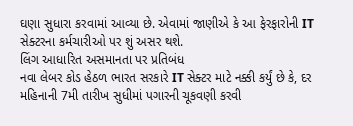ઘણા સુધારા કરવામાં આવ્યા છે. એવામાં જાણીએ કે આ ફેરફારોની IT સેક્ટરના કર્મચારીઓ પર શું અસર થશે.
લિંગ આધારિત અસમાનતા પર પ્રતિબંધ
નવા લેબર કોડ હેઠળ ભારત સરકારે IT સેક્ટર માટે નક્કી કર્યું છે કે, દર મહિનાની 7મી તારીખ સુધીમાં પગારની ચૂકવણી કરવી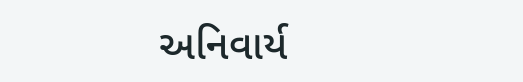અનિવાર્ય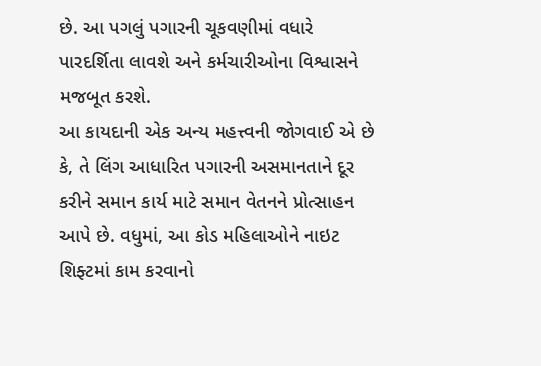છે. આ પગલું પગારની ચૂકવણીમાં વધારે પારદર્શિતા લાવશે અને કર્મચારીઓના વિશ્વાસને મજબૂત કરશે.
આ કાયદાની એક અન્ય મહત્ત્વની જોગવાઈ એ છે કે, તે લિંગ આધારિત પગારની અસમાનતાને દૂર કરીને સમાન કાર્ય માટે સમાન વેતનને પ્રોત્સાહન આપે છે. વધુમાં, આ કોડ મહિલાઓને નાઇટ શિફ્ટમાં કામ કરવાનો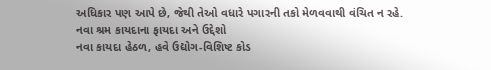અધિકાર પણ આપે છે, જેથી તેઓ વધારે પગારની તકો મેળવવાથી વંચિત ન રહે.
નવા શ્રમ કાયદાના ફાયદા અને ઉદ્દેશો
નવા કાયદા હેઠળ, હવે ઉદ્યોગ-વિશિષ્ટ કોડ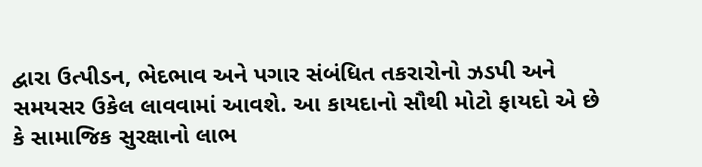દ્વારા ઉત્પીડન, ભેદભાવ અને પગાર સંબંધિત તકરારોનો ઝડપી અને સમયસર ઉકેલ લાવવામાં આવશે. આ કાયદાનો સૌથી મોટો ફાયદો એ છે કે સામાજિક સુરક્ષાનો લાભ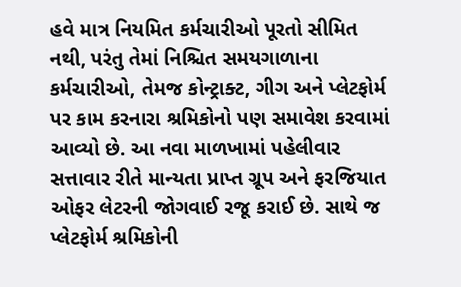હવે માત્ર નિયમિત કર્મચારીઓ પૂરતો સીમિત નથી, પરંતુ તેમાં નિશ્ચિત સમયગાળાના કર્મચારીઓ, તેમજ કોન્ટ્રાક્ટ, ગીગ અને પ્લેટફોર્મ પર કામ કરનારા શ્રમિકોનો પણ સમાવેશ કરવામાં આવ્યો છે. આ નવા માળખામાં પહેલીવાર સત્તાવાર રીતે માન્યતા પ્રાપ્ત ગ્રૂપ અને ફરજિયાત ઓફર લેટરની જોગવાઈ રજૂ કરાઈ છે. સાથે જ પ્લેટફોર્મ શ્રમિકોની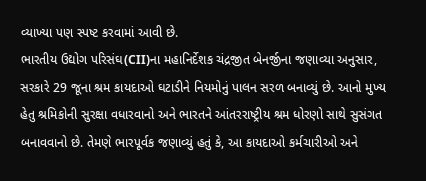વ્યાખ્યા પણ સ્પષ્ટ કરવામાં આવી છે.
ભારતીય ઉદ્યોગ પરિસંઘ(CII)ના મહાનિર્દેશક ચંદ્રજીત બેનર્જીના જણાવ્યા અનુસાર, સરકારે 29 જૂના શ્રમ કાયદાઓ ઘટાડીને નિયમોનું પાલન સરળ બનાવ્યું છે. આનો મુખ્ય હેતુ શ્રમિકોની સુરક્ષા વધારવાનો અને ભારતને આંતરરાષ્ટ્રીય શ્રમ ધોરણો સાથે સુસંગત બનાવવાનો છે. તેમણે ભારપૂર્વક જણાવ્યું હતું કે, આ કાયદાઓ કર્મચારીઓ અને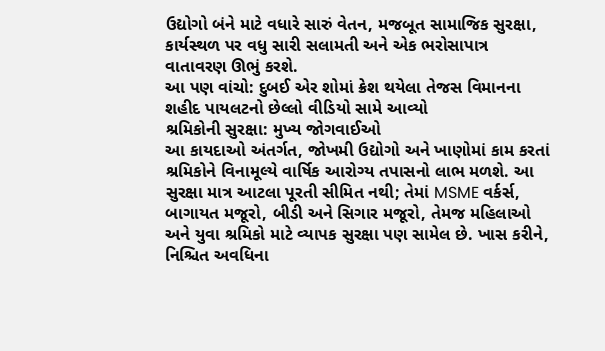ઉદ્યોગો બંને માટે વધારે સારું વેતન, મજબૂત સામાજિક સુરક્ષા, કાર્યસ્થળ પર વધુ સારી સલામતી અને એક ભરોસાપાત્ર વાતાવરણ ઊભું કરશે.
આ પણ વાંચો: દુબઈ એર શોમાં ક્રેશ થયેલા તેજસ વિમાનના શહીદ પાયલટનો છેલ્લો વીડિયો સામે આવ્યો
શ્રમિકોની સુરક્ષા: મુખ્ય જોગવાઈઓ
આ કાયદાઓ અંતર્ગત, જોખમી ઉદ્યોગો અને ખાણોમાં કામ કરતાં શ્રમિકોને વિનામૂલ્યે વાર્ષિક આરોગ્ય તપાસનો લાભ મળશે. આ સુરક્ષા માત્ર આટલા પૂરતી સીમિત નથી; તેમાં MSME વર્કર્સ, બાગાયત મજૂરો, બીડી અને સિગાર મજૂરો, તેમજ મહિલાઓ અને યુવા શ્રમિકો માટે વ્યાપક સુરક્ષા પણ સામેલ છે. ખાસ કરીને, નિશ્ચિત અવધિના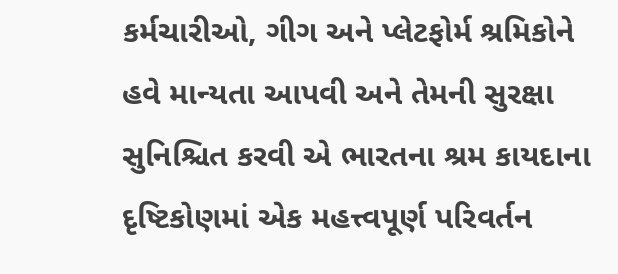કર્મચારીઓ, ગીગ અને પ્લેટફોર્મ શ્રમિકોને હવે માન્યતા આપવી અને તેમની સુરક્ષા સુનિશ્ચિત કરવી એ ભારતના શ્રમ કાયદાના દૃષ્ટિકોણમાં એક મહત્ત્વપૂર્ણ પરિવર્તન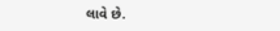લાવે છે.